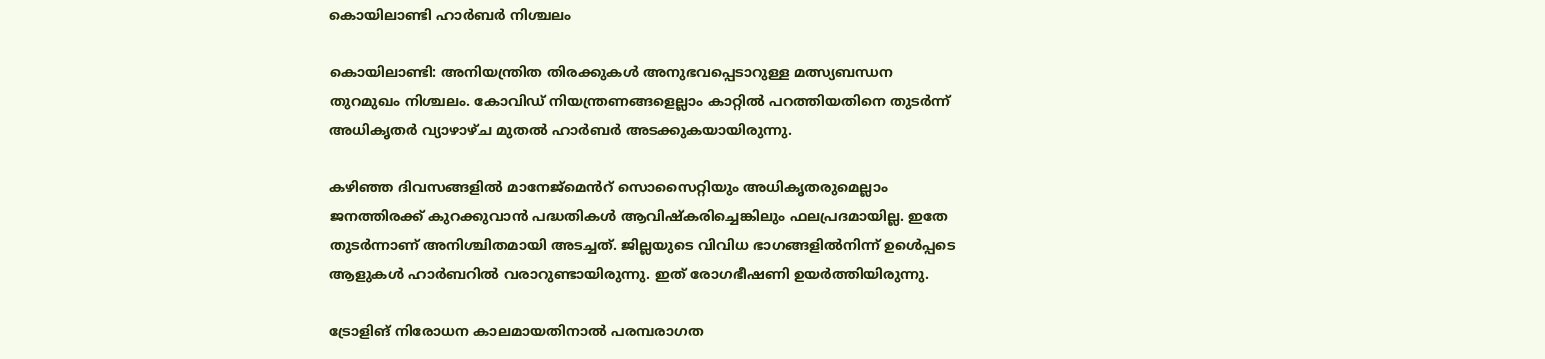കൊയിലാണ്ടി ഹാർബർ നിശ്ചലം

കൊയിലാണ്ടി: അനിയന്ത്രിത തിരക്കുകൾ അനുഭവപ്പെടാറുള്ള മത്സ്യബന്ധന തുറമുഖം നിശ്ചലം. കോവിഡ് നിയന്ത്രണങ്ങളെല്ലാം കാറ്റിൽ പറത്തിയതിനെ തുടർന്ന് അധികൃതർ വ്യാഴാഴ്ച മുതൽ ഹാർബർ അടക്കുകയായിരുന്നു.

കഴിഞ്ഞ ദിവസങ്ങളിൽ മാനേജ്മെൻറ് സൊസൈറ്റിയും അധികൃതരുമെല്ലാം ജനത്തിരക്ക് കുറക്കുവാൻ പദ്ധതികൾ ആവിഷ്കരിച്ചെങ്കിലും ഫലപ്രദമായില്ല. ഇതേ തുടർന്നാണ് അനിശ്ചിതമായി അടച്ചത്. ജില്ലയുടെ വിവിധ ഭാഗങ്ങളിൽനിന്ന് ഉൾെപ്പടെ ആളുകൾ ഹാർബറിൽ വരാറുണ്ടായിരുന്നു. ഇത് രോഗഭീഷണി ഉയർത്തിയിരുന്നു.

ട്രോളിങ് നിരോധന കാലമായതിനാൽ പരമ്പരാഗത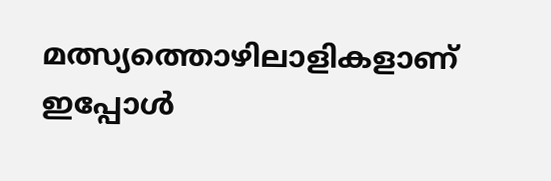മത്സ്യത്തൊഴിലാളികളാണ് ഇപ്പോൾ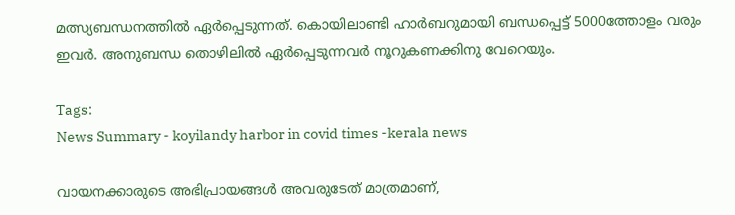മത്സ്യബന്ധനത്തിൽ ഏർപ്പെടുന്നത്. കൊയിലാണ്ടി ഹാർബറുമായി ബന്ധപ്പെട്ട് 5000ത്തോളം വരും ഇവർ. അനുബന്ധ തൊഴിലിൽ ഏർപ്പെടുന്നവർ നൂറുകണക്കിനു വേറെയും.

Tags:
News Summary - koyilandy harbor in covid times -kerala news

വായനക്കാരുടെ അഭിപ്രായങ്ങള്‍ അവരുടേത് മാത്രമാണ്,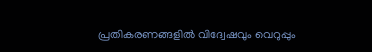പ്രതികരണങ്ങളിൽ വിദ്വേഷവും വെറുപ്പും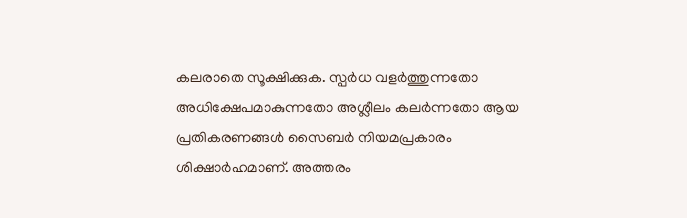കലരാതെ സൂക്ഷിക്കുക. സ്പർധ വളർത്തുന്നതോ അധിക്ഷേപമാകുന്നതോ അശ്ലീലം കലർന്നതോ ആയ പ്രതികരണങ്ങൾ സൈബർ നിയമപ്രകാരം ശിക്ഷാർഹമാണ്. അത്തരം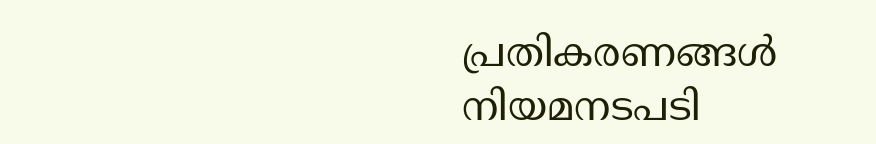പ്രതികരണങ്ങൾ നിയമനടപടി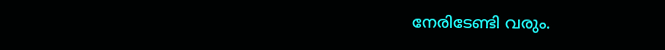നേരിടേണ്ടി വരും.